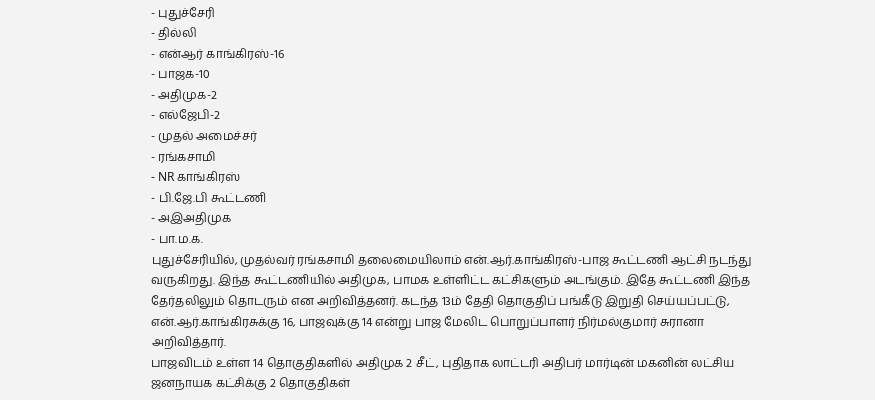- புதுச்சேரி
- தில்லி
- என்ஆர் காங்கிரஸ்-16
- பாஜக-10
- அதிமுக-2
- எல்ஜேபி-2
- முதல் அமைச்சர்
- ரங்கசாமி
- NR காங்கிரஸ்
- பி.ஜே.பி கூட்டணி
- அஇஅதிமுக
- பா.ம.க.
புதுச்சேரியில், முதல்வர் ரங்கசாமி தலைமையிலாம் என்.ஆர்.காங்கிரஸ்-பாஜ கூட்டணி ஆட்சி நடந்து வருகிறது. இந்த கூட்டணியில் அதிமுக, பாமக உள்ளிட்ட கட்சிகளும் அடங்கும். இதே கூட்டணி இந்த தேர்தலிலும் தொடரும் என அறிவித்தனர். கடந்த 13ம் தேதி தொகுதிப் பங்கீடு இறுதி செய்யப்பட்டு, என்.ஆர்.காங்கிரசுக்கு 16, பாஜவுக்கு 14 என்று பாஜ மேலிட பொறுப்பாளர் நிர்மல்குமார் சுரானா அறிவித்தார்.
பாஜவிடம் உள்ள 14 தொகுதிகளில் அதிமுக 2 சீட், புதிதாக லாட்டரி அதிபர் மார்டின் மகனின் லட்சிய ஜனநாயக கட்சிக்கு 2 தொகுதிகள்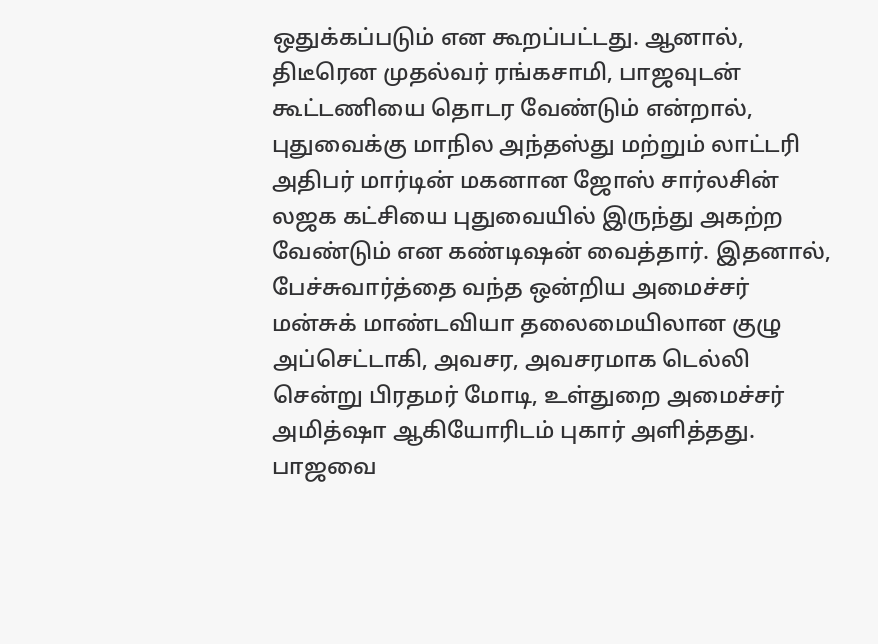ஒதுக்கப்படும் என கூறப்பட்டது. ஆனால், திடீரென முதல்வர் ரங்கசாமி, பாஜவுடன் கூட்டணியை தொடர வேண்டும் என்றால், புதுவைக்கு மாநில அந்தஸ்து மற்றும் லாட்டரி அதிபர் மார்டின் மகனான ஜோஸ் சார்லசின் லஜக கட்சியை புதுவையில் இருந்து அகற்ற வேண்டும் என கண்டிஷன் வைத்தார். இதனால், பேச்சுவார்த்தை வந்த ஒன்றிய அமைச்சர் மன்சுக் மாண்டவியா தலைமையிலான குழு அப்செட்டாகி, அவசர, அவசரமாக டெல்லி சென்று பிரதமர் மோடி, உள்துறை அமைச்சர் அமித்ஷா ஆகியோரிடம் புகார் அளித்தது.
பாஜவை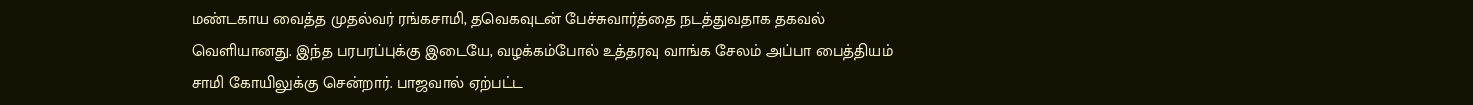மண்டகாய வைத்த முதல்வர் ரங்கசாமி, தவெகவுடன் பேச்சுவார்த்தை நடத்துவதாக தகவல் வெளியானது. இந்த பரபரப்புக்கு இடையே, வழக்கம்போல் உத்தரவு வாங்க சேலம் அப்பா பைத்தியம் சாமி கோயிலுக்கு சென்றார். பாஜவால் ஏற்பட்ட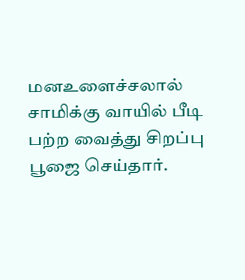மனஉளைச்சலால் சாமிக்கு வாயில் பீடி பற்ற வைத்து சிறப்பு பூஜை செய்தார்.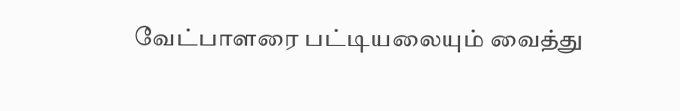வேட்பாளரை பட்டியலையும் வைத்து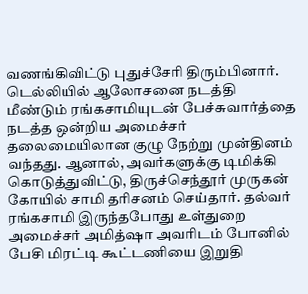வணங்கிவிட்டு புதுச்சேரி திரும்பினார். டெல்லியில் ஆலோசனை நடத்தி மீண்டும் ரங்கசாமியுடன் பேச்சுவார்த்தை நடத்த ஒன்றிய அமைச்சர் தலைமையிலான குழு நேற்று முன்தினம் வந்தது. ஆனால், அவர்களுக்கு டிமிக்கி கொடுத்துவிட்டு, திருச்செந்தூர் முருகன் கோயில் சாமி தரிசனம் செய்தார். தல்வர் ரங்கசாமி இருந்தபோது உள்துறை அமைச்சர் அமித்ஷா அவரிடம் போனில் பேசி மிரட்டி கூட்டணியை இறுதி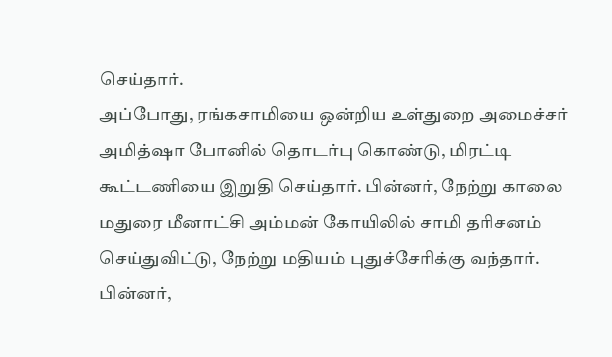செய்தார்.
அப்போது, ரங்கசாமியை ஒன்றிய உள்துறை அமைச்சர் அமித்ஷா போனில் தொடர்பு கொண்டு, மிரட்டி கூட்டணியை இறுதி செய்தார். பின்னர், நேற்று காலை மதுரை மீனாட்சி அம்மன் கோயிலில் சாமி தரிசனம் செய்துவிட்டு, நேற்று மதியம் புதுச்சேரிக்கு வந்தார். பின்னர்,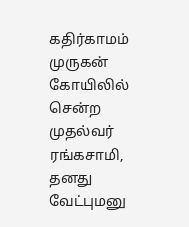கதிர்காமம் முருகன் கோயிலில் சென்ற முதல்வர் ரங்கசாமி, தனது வேட்புமனு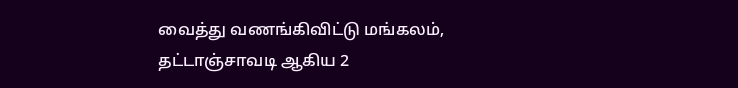வைத்து வணங்கிவிட்டு மங்கலம், தட்டாஞ்சாவடி ஆகிய 2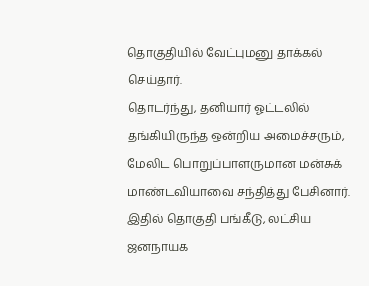தொகுதியில் வேட்புமனு தாக்கல் செய்தார்.
தொடர்ந்து, தனியார் ஓட்டலில் தங்கியிருந்த ஒன்றிய அமைச்சரும், மேலிட பொறுப்பாளருமான மன்சுக் மாண்டவியாவை சந்தித்து பேசினார். இதில் தொகுதி பங்கீடு, லட்சிய ஜனநாயக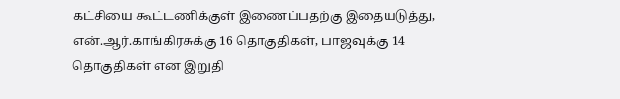கட்சியை கூட்டணிக்குள் இணைப்பதற்கு இதையடுத்து, என்.ஆர்.காங்கிரசுக்கு 16 தொகுதிகள், பாஜவுக்கு 14 தொகுதிகள் என இறுதி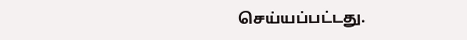செய்யப்பட்டது.